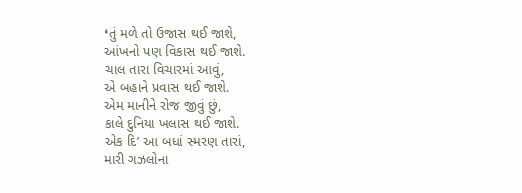❛તું મળે તો ઉજાસ થઈ જાશે,
આંખનો પણ વિકાસ થઈ જાશે.
ચાલ તારા વિચારમાં આવું,
એ બહાને પ્રવાસ થઈ જાશે.
એમ માનીને રોજ જીવું છું,
કાલે દુનિયા ખલાસ થઈ જાશે.
એક દિ’ આ બધાં સ્મરણ તારાં,
મારી ગઝલોના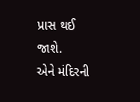પ્રાસ થઈ જાશે.
એને મંદિરની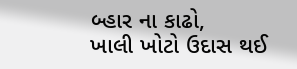બ્હાર ના કાઢો,
ખાલી ખોટો ઉદાસ થઈ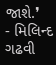જાશે.❜
- મિલિન્દ ગઢવી